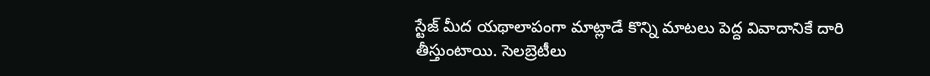స్టేజ్ మీద యథాలాపంగా మాట్లాడే కొన్ని మాటలు పెద్ద వివాదానికే దారి తీస్తుంటాయి. సెలబ్రెటీలు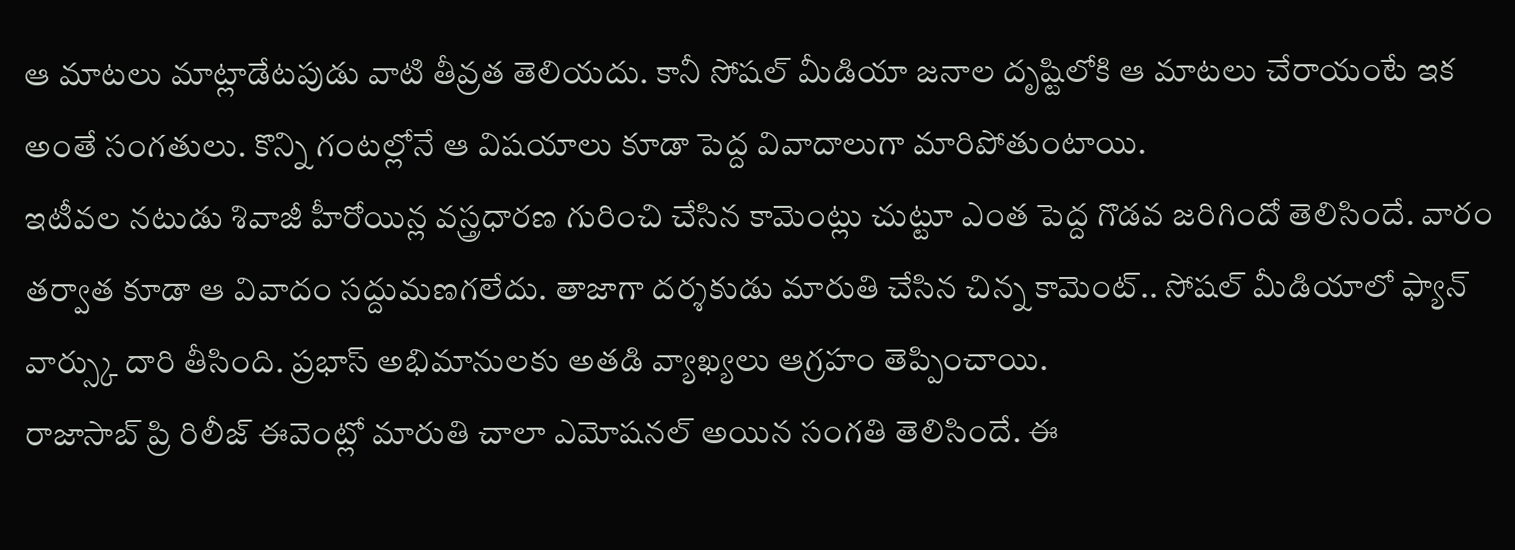ఆ మాటలు మాట్లాడేటపుడు వాటి తీవ్రత తెలియదు. కానీ సోషల్ మీడియా జనాల దృష్టిలోకి ఆ మాటలు చేరాయంటే ఇక అంతే సంగతులు. కొన్ని గంటల్లోనే ఆ విషయాలు కూడా పెద్ద వివాదాలుగా మారిపోతుంటాయి.
ఇటీవల నటుడు శివాజీ హీరోయిన్ల వస్త్రధారణ గురించి చేసిన కామెంట్లు చుట్టూ ఎంత పెద్ద గొడవ జరిగిందో తెలిసిందే. వారం తర్వాత కూడా ఆ వివాదం సద్దుమణగలేదు. తాజాగా దర్శకుడు మారుతి చేసిన చిన్న కామెంట్.. సోషల్ మీడియాలో ఫ్యాన్ వార్స్కు దారి తీసింది. ప్రభాస్ అభిమానులకు అతడి వ్యాఖ్యలు ఆగ్రహం తెప్పించాయి.
రాజాసాబ్ ప్రి రిలీజ్ ఈవెంట్లో మారుతి చాలా ఎమోషనల్ అయిన సంగతి తెలిసిందే. ఈ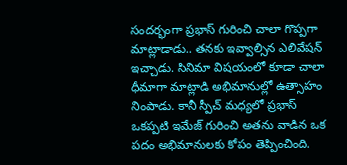సందర్భంగా ప్రభాస్ గురించి చాలా గొప్పగా మాట్లాడాడు.. తనకు ఇవ్వాల్సిన ఎలివేషన్ ఇచ్చాడు. సినిమా విషయంలో కూడా చాలా ధీమాగా మాట్లాడి అభిమానుల్లో ఉత్సాహం నింపాడు. కానీ స్పీచ్ మధ్యలో ప్రభాస్ ఒకప్పటి ఇమేజ్ గురించి అతను వాడిన ఒక పదం అభిమానులకు కోపం తెప్పించింది.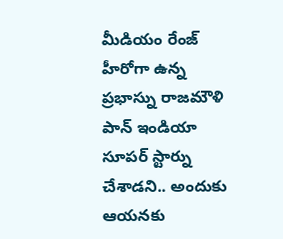మీడియం రేంజ్ హీరోగా ఉన్న ప్రభాస్ను రాజమౌళి పాన్ ఇండియా సూపర్ స్టార్ను చేశాడని.. అందుకు ఆయనకు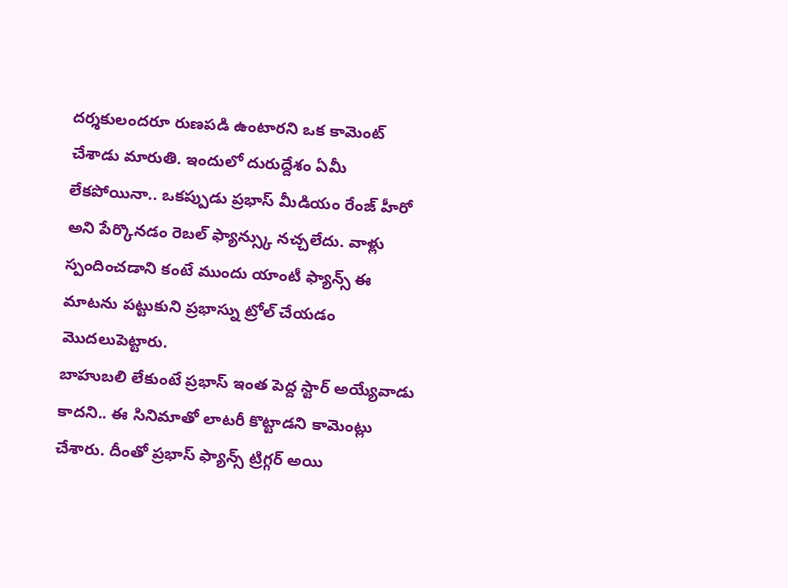దర్శకులందరూ రుణపడి ఉంటారని ఒక కామెంట్ చేశాడు మారుతి. ఇందులో దురుద్దేశం ఏమీ లేకపోయినా.. ఒకప్పుడు ప్రభాస్ మీడియం రేంజ్ హీరో అని పేర్కొనడం రెబల్ ఫ్యాన్స్కు నచ్చలేదు. వాళ్లు స్పందించడాని కంటే ముందు యాంటీ ఫ్యాన్స్ ఈ మాటను పట్టుకుని ప్రభాస్ను ట్రోల్ చేయడం మొదలుపెట్టారు.
బాహుబలి లేకుంటే ప్రభాస్ ఇంత పెద్ద స్టార్ అయ్యేవాడు కాదని.. ఈ సినిమాతో లాటరీ కొట్టాడని కామెంట్లు చేశారు. దీంతో ప్రభాస్ ఫ్యాన్స్ ట్రిగ్గర్ అయి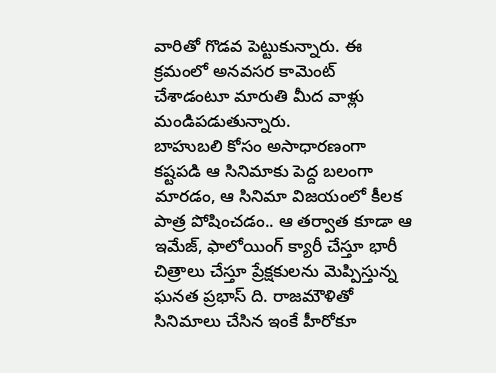వారితో గొడవ పెట్టుకున్నారు. ఈ క్రమంలో అనవసర కామెంట్ చేశాడంటూ మారుతి మీద వాళ్లు మండిపడుతున్నారు.
బాహుబలి కోసం అసాధారణంగా కష్టపడి ఆ సినిమాకు పెద్ద బలంగా మారడం, ఆ సినిమా విజయంలో కీలక పాత్ర పోషించడం.. ఆ తర్వాత కూడా ఆ ఇమేజ్, ఫాలోయింగ్ క్యారీ చేస్తూ భారీ చిత్రాలు చేస్తూ ప్రేక్షకులను మెప్పిస్తున్న ఘనత ప్రభాస్ ది. రాజమౌళితో సినిమాలు చేసిన ఇంకే హీరోకూ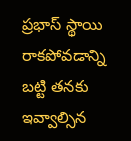ప్రభాస్ స్థాయి రాకపోవడాన్ని బట్టి తనకు ఇవ్వాల్సిన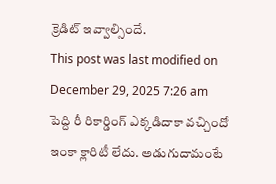క్రెడిట్ ఇవ్వాల్సిందే.
This post was last modified on December 29, 2025 7:26 am
పెద్ది రీ రికార్డింగ్ ఎక్కడిదాకా వచ్చిందో ఇంకా క్లారిటీ లేదు. అడుగుదామంటే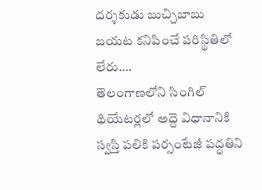దర్శకుడు బుచ్చిబాబు బయట కనిపించే పరిస్థితిలో లేరు.…
తెలంగాణలోని సింగిల్ థియేటర్లలో అద్దె విధానానికి స్వస్తి పలికి పర్సంటేజీ పద్ధతిని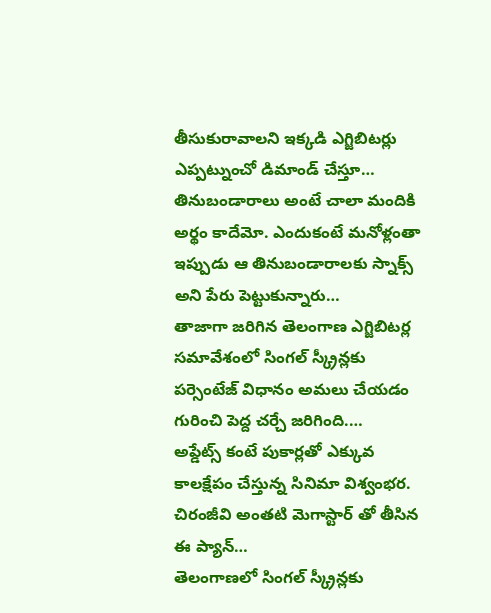తీసుకురావాలని ఇక్కడి ఎగ్జిబిటర్లు ఎప్పట్నుంచో డిమాండ్ చేస్తూ…
తినుబండారాలు అంటే చాలా మందికి అర్థం కాదేమో. ఎందుకంటే మనోళ్లంతా ఇప్పుడు ఆ తినుబండారాలకు స్నాక్స్ అని పేరు పెట్టుకున్నారు…
తాజాగా జరిగిన తెలంగాణ ఎగ్జిబిటర్ల సమావేశంలో సింగల్ స్క్రీన్లకు పర్సెంటేజ్ విధానం అమలు చేయడం గురించి పెద్ద చర్చే జరిగింది.…
అప్డేట్స్ కంటే పుకార్లతో ఎక్కువ కాలక్షేపం చేస్తున్న సినిమా విశ్వంభర. చిరంజీవి అంతటి మెగాస్టార్ తో తీసిన ఈ ప్యాన్…
తెలంగాణలో సింగల్ స్క్రీన్లకు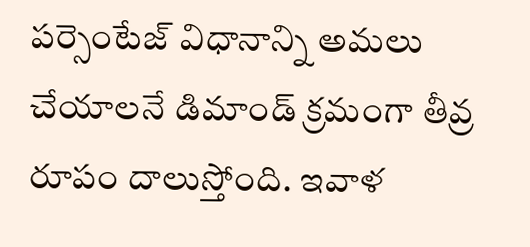పర్సెంటేజ్ విధానాన్ని అమలు చేయాలనే డిమాండ్ క్రమంగా తీవ్ర రూపం దాలుస్తోంది. ఇవాళ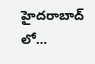హైదరాబాద్ లో…